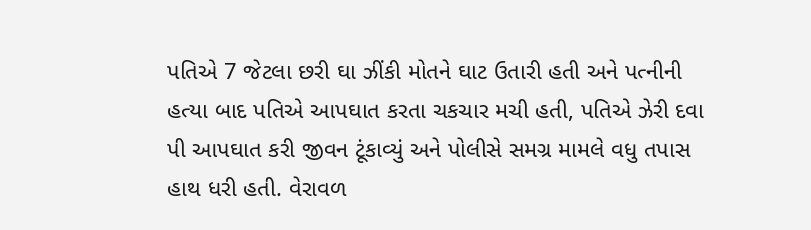પતિએ 7 જેટલા છરી ઘા ઝીંકી મોતને ઘાટ ઉતારી હતી અને પત્નીની હત્યા બાદ પતિએ આપઘાત કરતા ચકચાર મચી હતી, પતિએ ઝેરી દવા પી આપઘાત કરી જીવન ટૂંકાવ્યું અને પોલીસે સમગ્ર મામલે વધુ તપાસ હાથ ધરી હતી. વેરાવળ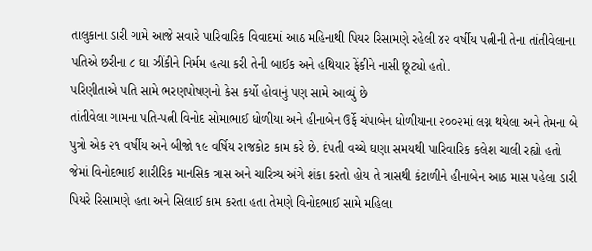તાલુકાના ડારી ગામે આજે સવારે પારિવારિક વિવાદમાં આઠ મહિનાથી પિયર રિસામણે રહેલી ૪૨ વર્ષીય પત્નીની તેના તાંતીવેલાના પતિએ છરીના ૮ ઘા ઝીંકીને નિર્મમ હત્યા કરી તેની બાઈક અને હથિયાર ફેંકીને નાસી છૂટ્યો હતો.
પરિણીતાએ પતિ સામે ભરણપોષણનો કેસ કર્યો હોવાનું પણ સામે આવ્યું છે
તાંતીવેલા ગામના પતિ-પત્ની વિનોદ સોમાભાઈ ધોળીયા અને હીનાબેન ઉર્ફે ચંપાબેન ધોળીયાના ૨૦૦૨માં લગ્ન થયેલા અને તેમના બે પુત્રો એક ૨૧ વર્ષીય અને બીજો ૧૯ વર્ષિય રાજકોટ કામ કરે છે. દંપતી વચ્ચે ઘણા સમયથી પારિવારિક કલેશ ચાલી રહ્યો હતો જેમાં વિનોદભાઈ શારીરિક માનસિક ત્રાસ અને ચારિત્ર્ય અંગે શંકા કરતો હોય તે ત્રાસથી કંટાળીને હીનાબેન આઠ માસ પહેલા ડારી પિયરે રિસામણે હતા અને સિલાઈ કામ કરતા હતા તેમણે વિનોદભાઈ સામે મહિલા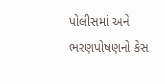પોલીસમાં અને ભરણપોષણનો કેસ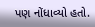પણ નોંધાવ્યો હતો.